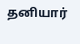தனியார்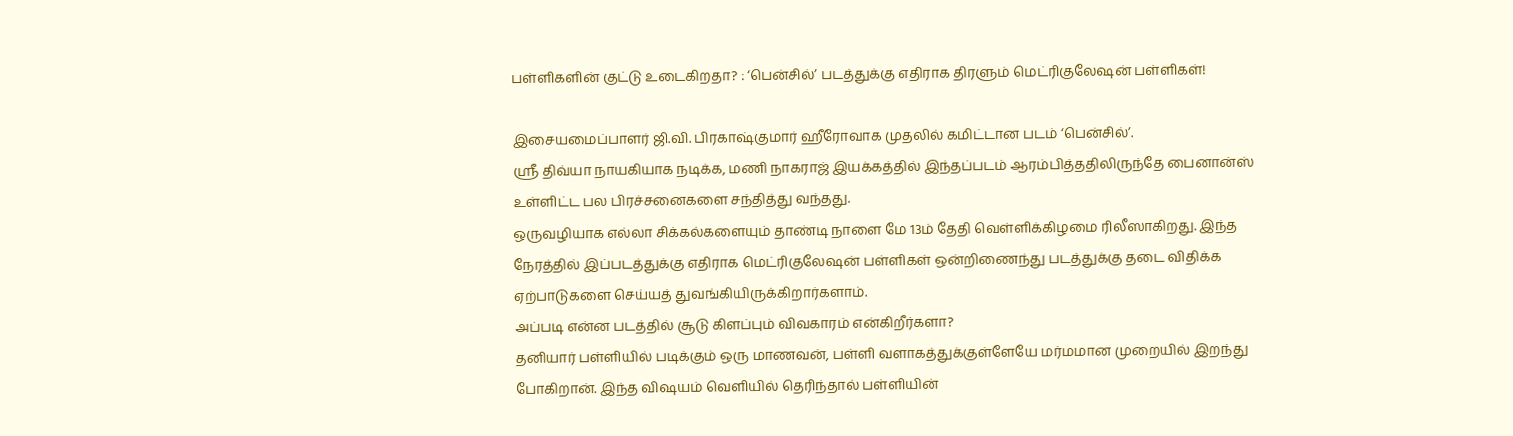பள்ளிகளின் குட்டு உடைகிறதா? : ‘பென்சில்’ படத்துக்கு எதிராக திரளும் மெட்ரிகுலேஷன் பள்ளிகள்!

இசையமைப்பாளர் ஜி.வி. பிரகாஷ்குமார் ஹீரோவாக முதலில் கமிட்டான படம் ‘பென்சில்’.
ஸ்ரீ திவ்யா நாயகியாக நடிக்க, மணி நாகராஜ் இயக்கத்தில் இந்தப்படம் ஆரம்பித்ததிலிருந்தே பைனான்ஸ் உள்ளிட்ட பல பிரச்சனைகளை சந்தித்து வந்தது.
ஒருவழியாக எல்லா சிக்கல்களையும் தாண்டி நாளை மே 13ம் தேதி வெள்ளிக்கிழமை ரிலீஸாகிறது. இந்த நேரத்தில் இப்படத்துக்கு எதிராக மெட்ரிகுலேஷன் பள்ளிகள் ஒன்றிணைந்து படத்துக்கு தடை விதிக்க ஏற்பாடுகளை செய்யத் துவங்கியிருக்கிறார்களாம்.
அப்படி என்ன படத்தில் சூடு கிளப்பும் விவகாரம் என்கிறீர்களா?
தனியார் பள்ளியில் படிக்கும் ஒரு மாணவன், பள்ளி வளாகத்துக்குள்ளேயே மர்மமான முறையில் இறந்து போகிறான். இந்த விஷயம் வெளியில் தெரிந்தால் பள்ளியின்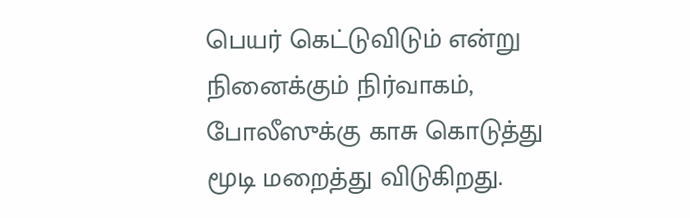பெயர் கெட்டுவிடும் என்று நினைக்கும் நிர்வாகம், போலீஸுக்கு காசு கொடுத்து மூடி மறைத்து விடுகிறது.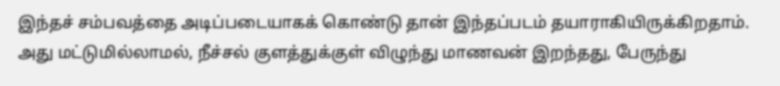இந்தச் சம்பவத்தை அடிப்படையாகக் கொண்டு தான் இந்தப்படம் தயாராகியிருக்கிறதாம்.
அது மட்டுமில்லாமல், நீச்சல் குளத்துக்குள் விழுந்து மாணவன் இறந்தது, பேருந்து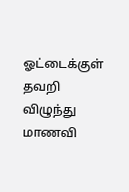ஓட்டைக்குள் தவறி விழுந்து மாணவி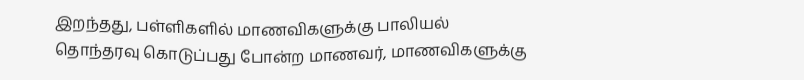இறந்தது, பள்ளிகளில் மாணவிகளுக்கு பாலியல் தொந்தரவு கொடுப்பது போன்ற மாணவர், மாணவிகளுக்கு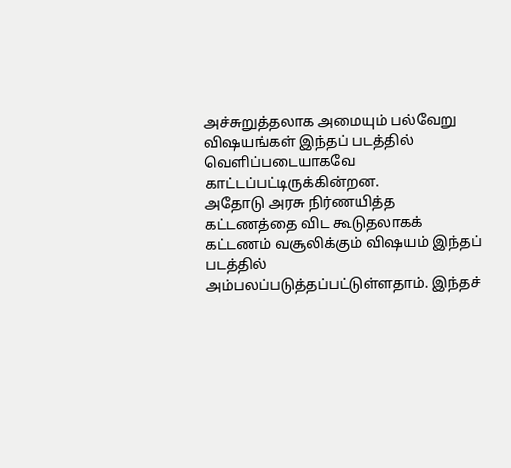அச்சுறுத்தலாக அமையும் பல்வேறு விஷயங்கள் இந்தப் படத்தில் வெளிப்படையாகவே காட்டப்பட்டிருக்கின்றன.
அதோடு அரசு நிர்ணயித்த கட்டணத்தை விட கூடுதலாகக் கட்டணம் வசூலிக்கும் விஷயம் இந்தப் படத்தில் அம்பலப்படுத்தப்பட்டுள்ளதாம். இந்தச்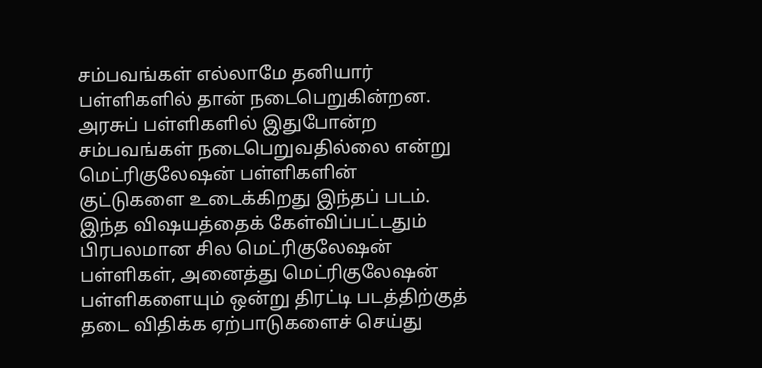சம்பவங்கள் எல்லாமே தனியார் பள்ளிகளில் தான் நடைபெறுகின்றன. அரசுப் பள்ளிகளில் இதுபோன்ற சம்பவங்கள் நடைபெறுவதில்லை என்று மெட்ரிகுலேஷன் பள்ளிகளின் குட்டுகளை உடைக்கிறது இந்தப் படம்.
இந்த விஷயத்தைக் கேள்விப்பட்டதும் பிரபலமான சில மெட்ரிகுலேஷன் பள்ளிகள், அனைத்து மெட்ரிகுலேஷன் பள்ளிகளையும் ஒன்று திரட்டி படத்திற்குத் தடை விதிக்க ஏற்பாடுகளைச் செய்து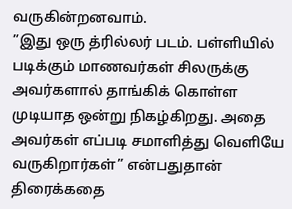வருகின்றனவாம்.
”இது ஒரு த்ரில்லர் படம். பள்ளியில் படிக்கும் மாணவர்கள் சிலருக்கு அவர்களால் தாங்கிக் கொள்ள முடியாத ஒன்று நிகழ்கிறது. அதை அவர்கள் எப்படி சமாளித்து வெளியே வருகிறார்கள்” என்பதுதான் திரைக்கதை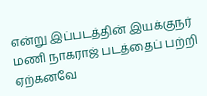என்று இப்படத்தின் இயக்குநர் மணி நாகராஜ் படத்தைப் பற்றி ஏற்கனவே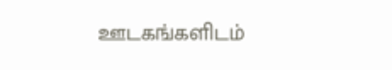ஊடகங்களிடம்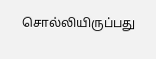சொல்லியிருப்பது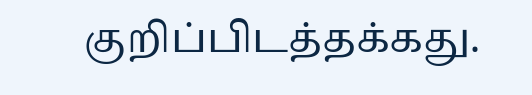குறிப்பிடத்தக்கது.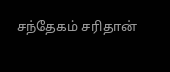சந்தேகம் சரிதான்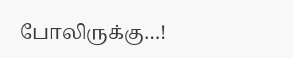போலிருக்கு…!